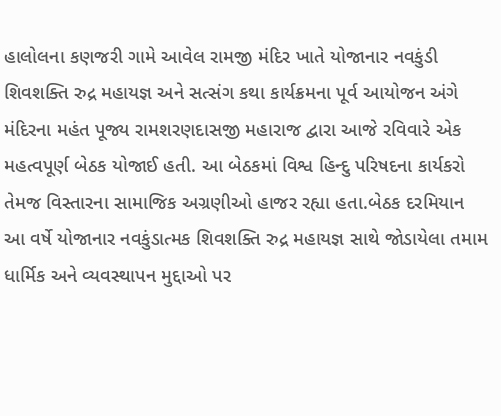હાલોલના કણજરી ગામે આવેલ રામજી મંદિર ખાતે યોજાનાર નવકુંડી શિવશક્તિ રુદ્ર મહાયજ્ઞ અને સત્સંગ કથા કાર્યક્રમના પૂર્વ આયોજન અંગે મંદિરના મહંત પૂજ્ય રામશરણદાસજી મહારાજ દ્વારા આજે રવિવારે એક મહત્વપૂર્ણ બેઠક યોજાઈ હતી. આ બેઠકમાં વિશ્વ હિન્દુ પરિષદના કાર્યકરો તેમજ વિસ્તારના સામાજિક અગ્રણીઓ હાજર રહ્યા હતા.બેઠક દરમિયાન આ વર્ષે યોજાનાર નવકુંડાત્મક શિવશક્તિ રુદ્ર મહાયજ્ઞ સાથે જોડાયેલા તમામ ધાર્મિક અને વ્યવસ્થાપન મુદ્દાઓ પર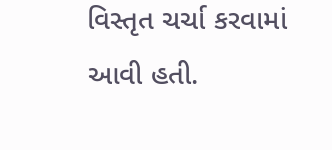વિસ્તૃત ચર્ચા કરવામાં આવી હતી.